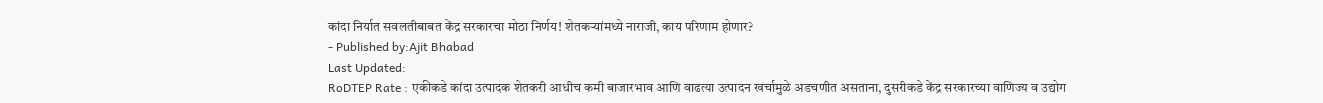कांदा निर्यात सवलतीबाबत केंद्र सरकारचा मोठा निर्णय! शेतकऱ्यांमध्ये नाराजी, काय परिणाम होणार?
- Published by:Ajit Bhabad
Last Updated:
RoDTEP Rate : एकीकडे कांदा उत्पादक शेतकरी आधीच कमी बाजारभाव आणि वाढत्या उत्पादन खर्चामुळे अडचणीत असताना, दुसरीकडे केंद्र सरकारच्या वाणिज्य व उद्योग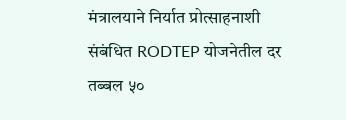मंत्रालयाने निर्यात प्रोत्साहनाशी संबंधित RODTEP योजनेतील दर तब्बल ५०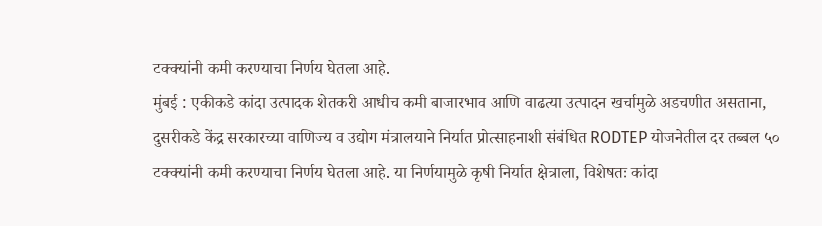टक्क्यांनी कमी करण्याचा निर्णय घेतला आहे.
मुंबई : एकीकडे कांदा उत्पादक शेतकरी आधीच कमी बाजारभाव आणि वाढत्या उत्पादन खर्चामुळे अडचणीत असताना, दुसरीकडे केंद्र सरकारच्या वाणिज्य व उद्योग मंत्रालयाने निर्यात प्रोत्साहनाशी संबंधित RODTEP योजनेतील दर तब्बल ५० टक्क्यांनी कमी करण्याचा निर्णय घेतला आहे. या निर्णयामुळे कृषी निर्यात क्षेत्राला, विशेषतः कांदा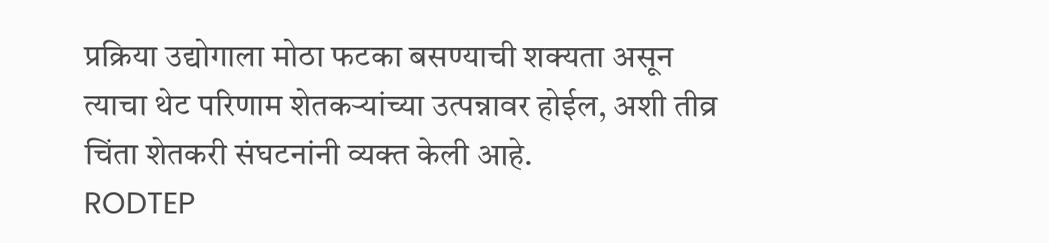प्रक्रिया उद्योगाला मोठा फटका बसण्याची शक्यता असून त्याचा थेट परिणाम शेतकऱ्यांच्या उत्पन्नावर होईल, अशी तीव्र चिंता शेतकरी संघटनांनी व्यक्त केली आहे.
RODTEP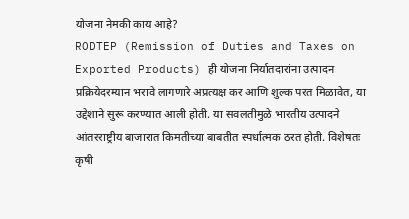योजना नेमकी काय आहे?
RODTEP (Remission of Duties and Taxes on Exported Products) ही योजना निर्यातदारांना उत्पादन प्रक्रियेदरम्यान भरावे लागणारे अप्रत्यक्ष कर आणि शुल्क परत मिळावेत, या उद्देशाने सुरू करण्यात आली होती. या सवलतीमुळे भारतीय उत्पादने आंतरराष्ट्रीय बाजारात किमतीच्या बाबतीत स्पर्धात्मक ठरत होती. विशेषतः कृषी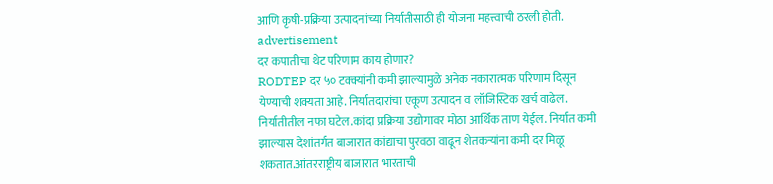आणि कृषी-प्रक्रिया उत्पादनांच्या निर्यातीसाठी ही योजना महत्त्वाची ठरली होती.
advertisement
दर कपातीचा थेट परिणाम काय होणार?
RODTEP दर ५० टक्क्यांनी कमी झाल्यामुळे अनेक नकारात्मक परिणाम दिसून येण्याची शक्यता आहे. निर्यातदारांचा एकूण उत्पादन व लॉजिस्टिक खर्च वाढेल. निर्यातीतील नफा घटेल.कांदा प्रक्रिया उद्योगावर मोठा आर्थिक ताण येईल. निर्यात कमी झाल्यास देशांतर्गत बाजारात कांद्याचा पुरवठा वाढून शेतकऱ्यांना कमी दर मिळू शकतात.आंतरराष्ट्रीय बाजारात भारताची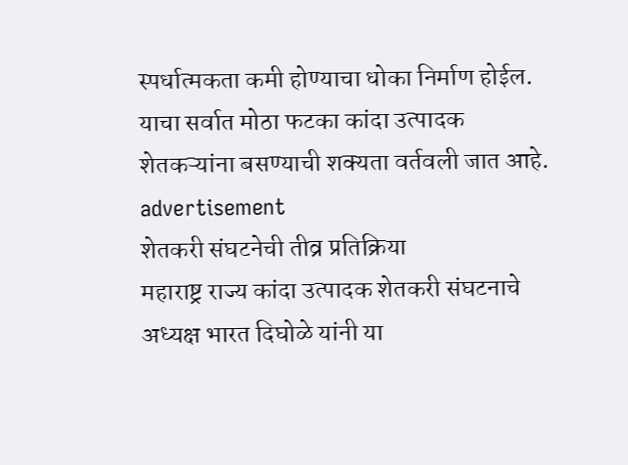स्पर्धात्मकता कमी होण्याचा धोका निर्माण होईल. याचा सर्वात मोठा फटका कांदा उत्पादक शेतकऱ्यांना बसण्याची शक्यता वर्तवली जात आहे.
advertisement
शेतकरी संघटनेची तीव्र प्रतिक्रिया
महाराष्ट्र राज्य कांदा उत्पादक शेतकरी संघटनाचे अध्यक्ष भारत दिघोळे यांनी या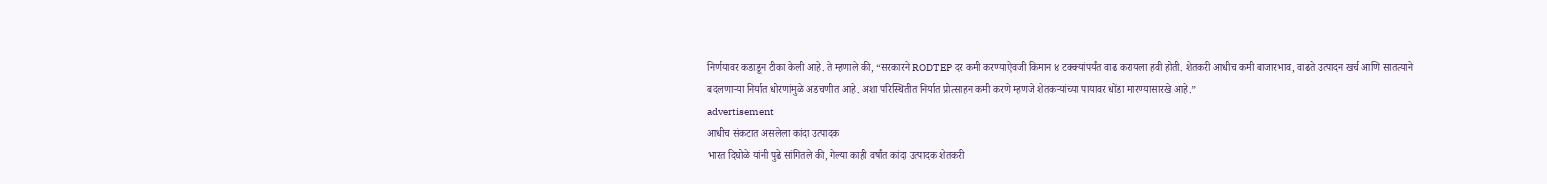निर्णयावर कडाडून टीका केली आहे. ते म्हणाले की, “सरकारने RODTEP दर कमी करण्याऐवजी किमान ४ टक्क्यांपर्यंत वाढ करायला हवी होती. शेतकरी आधीच कमी बाजारभाव, वाढते उत्पादन खर्च आणि सातत्याने बदलणाऱ्या निर्यात धोरणांमुळे अडचणीत आहे. अशा परिस्थितीत निर्यात प्रोत्साहन कमी करणे म्हणजे शेतकऱ्यांच्या पायावर धोंडा मारण्यासारखे आहे.”
advertisement
आधीच संकटात असलेला कांदा उत्पादक
भारत दिघोळे यांनी पुढे सांगितले की, गेल्या काही वर्षांत कांदा उत्पादक शेतकरी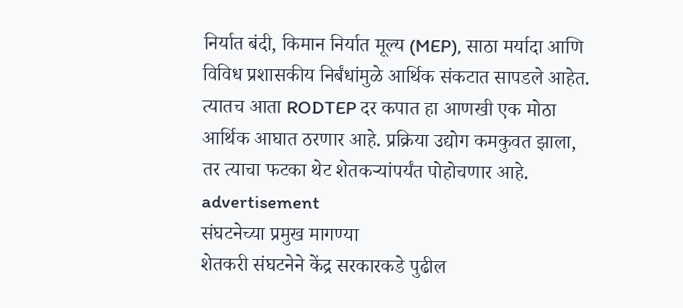निर्यात बंदी, किमान निर्यात मूल्य (MEP), साठा मर्यादा आणि विविध प्रशासकीय निर्बंधांमुळे आर्थिक संकटात सापडले आहेत. त्यातच आता RODTEP दर कपात हा आणखी एक मोठा आर्थिक आघात ठरणार आहे. प्रक्रिया उद्योग कमकुवत झाला, तर त्याचा फटका थेट शेतकऱ्यांपर्यंत पोहोचणार आहे.
advertisement
संघटनेच्या प्रमुख मागण्या
शेतकरी संघटनेने केंद्र सरकारकडे पुढील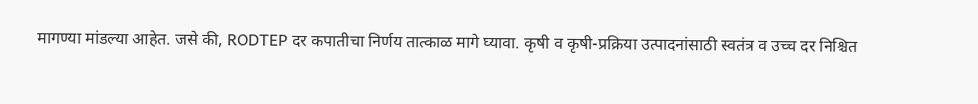मागण्या मांडल्या आहेत. जसे की, RODTEP दर कपातीचा निर्णय तात्काळ मागे घ्यावा. कृषी व कृषी-प्रक्रिया उत्पादनांसाठी स्वतंत्र व उच्च दर निश्चित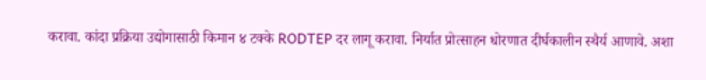करावा. कांदा प्रक्रिया उद्योगासाठी किमान ४ टक्के RODTEP दर लागू करावा. निर्यात प्रोत्साहन धोरणात दीर्घकालीन स्थैर्य आणावे. अशा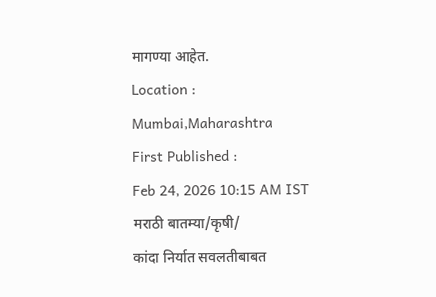मागण्या आहेत.
Location :
Mumbai,Maharashtra
First Published :
Feb 24, 2026 10:15 AM IST
मराठी बातम्या/कृषी/
कांदा निर्यात सवलतीबाबत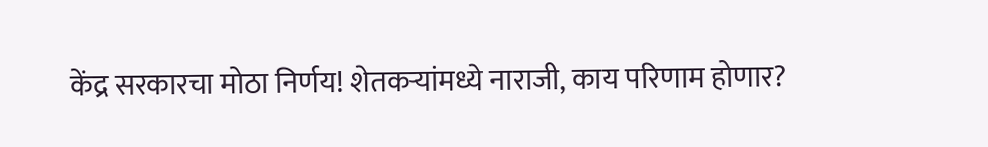केंद्र सरकारचा मोठा निर्णय! शेतकऱ्यांमध्ये नाराजी, काय परिणाम होणार?